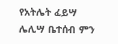የአትሌት ፈይሣ ሌሊሣ ቤተሰብ ምን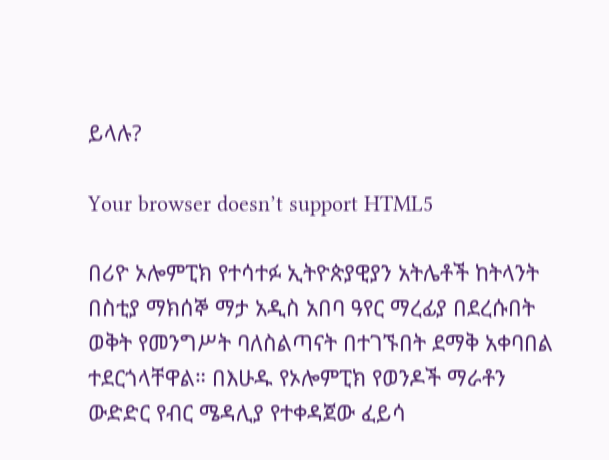ይላሉ?

Your browser doesn’t support HTML5

በሪዮ ኦሎምፒክ የተሳተፉ ኢትዮጵያዊያን አትሌቶች ከትላንት በስቲያ ማክሰኞ ማታ አዲስ አበባ ዓየር ማረፊያ በደረሱበት ወቅት የመንግሥት ባለስልጣናት በተገኙበት ደማቅ አቀባበል ተደርጎላቸዋል። በእሁዱ የኦሎምፒክ የወንዶች ማራቶን ውድድር የብር ሜዳሊያ የተቀዳጀው ፈይሳ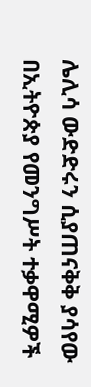ሌሊሳ ውድድሩን ሲያጠናቅቅ ያሳየው በኢትዮጵያ የመንግሥት ተቃዋሚዎች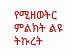የሚዘወትር ምልክት ልዩ ትኩረት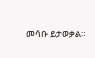መሳቡ ይታወቃል።